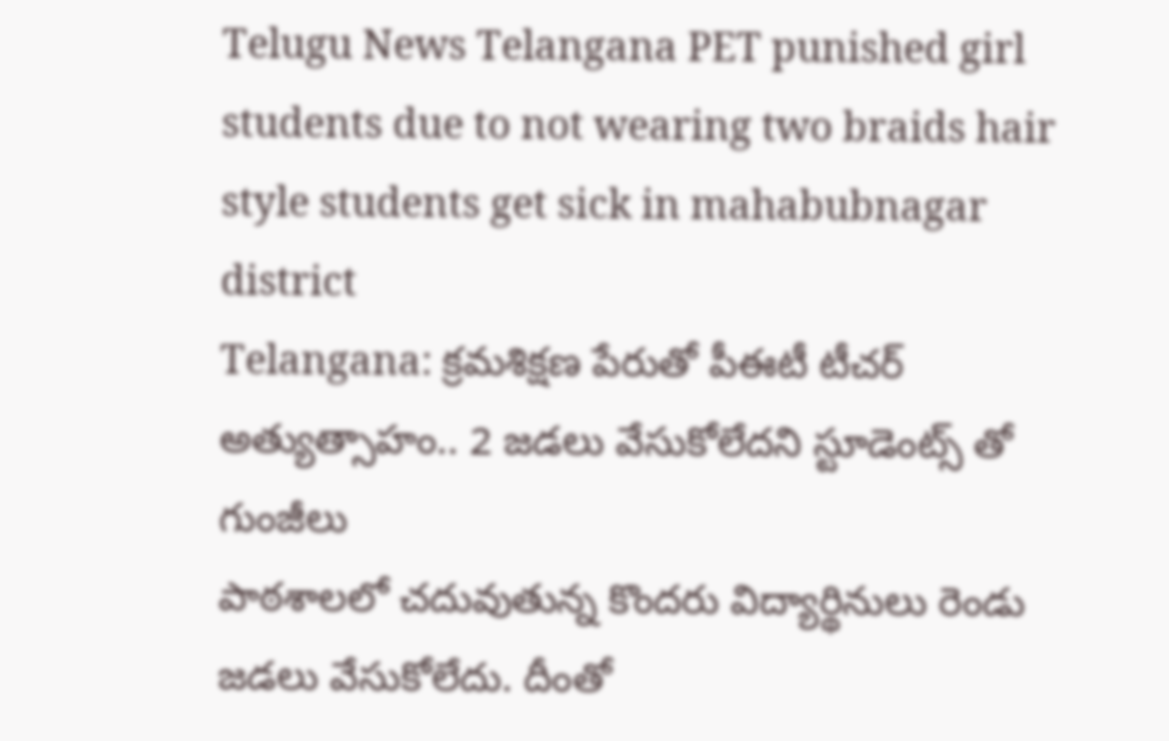Telugu News Telangana PET punished girl students due to not wearing two braids hair style students get sick in mahabubnagar district
Telangana: క్రమశిక్షణ పేరుతో పీఈటీ టీచర్ అత్యుత్సాహం.. 2 జడలు వేసుకోలేదని స్టూడెంట్స్ తో గుంజీలు
పాఠశాలలో చదువుతున్న కొందరు విద్యార్థినులు రెండు జడలు వేసుకోలేదు. దీంతో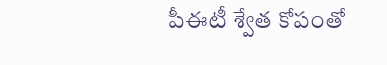పీఈటీ శ్వేత కోపంతో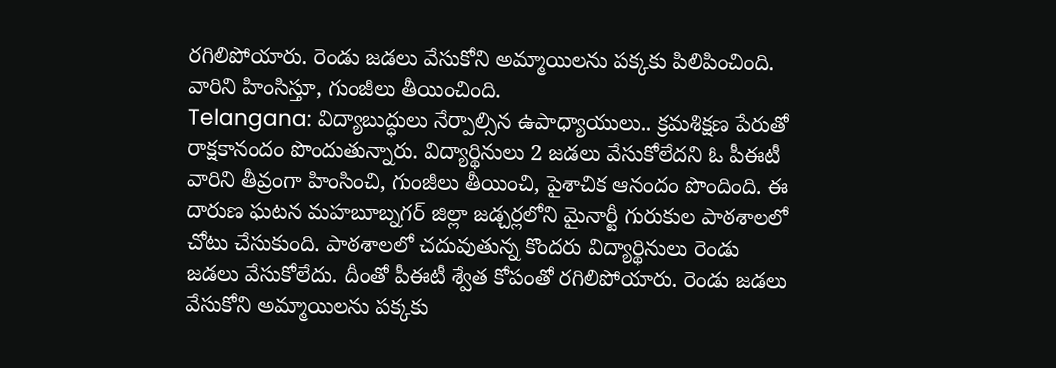రగిలిపోయారు. రెండు జడలు వేసుకోని అమ్మాయిలను పక్కకు పిలిపించింది. వారిని హింసిస్తూ, గుంజీలు తీయించింది.
Telangana: విద్యాబుద్ధులు నేర్పాల్సిన ఉపాధ్యాయులు.. క్రమశిక్షణ పేరుతో రాక్షకానందం పొందుతున్నారు. విద్యార్థినులు 2 జడలు వేసుకోలేదని ఓ పీఈటీ వారిని తీవ్రంగా హింసించి, గుంజీలు తీయించి, పైశాచిక ఆనందం పొందింది. ఈ దారుణ ఘటన మహబూబ్నగర్ జిల్లా జడ్చర్లలోని మైనార్టీ గురుకుల పాఠశాలలో చోటు చేసుకుంది. పాఠశాలలో చదువుతున్న కొందరు విద్యార్థినులు రెండు జడలు వేసుకోలేదు. దీంతో పీఈటీ శ్వేత కోపంతో రగిలిపోయారు. రెండు జడలు వేసుకోని అమ్మాయిలను పక్కకు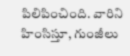పిలిపించింది. వారిని హింసిస్తూ, గుంజీలు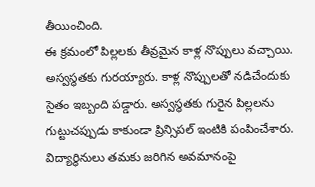తీయించింది.
ఈ క్రమంలో పిల్లలకు తీవ్రమైన కాళ్ల నొప్పులు వచ్చాయి. అస్వస్థతకు గురయ్యారు. కాళ్ల నొప్పులతో నడిచేందుకు సైతం ఇబ్బంది పడ్డారు. అస్వస్థతకు గురైన పిల్లలను గుట్టుచప్పుడు కాకుండా ప్రిన్సిపల్ ఇంటికి పంపించేశారు. విద్యార్థినులు తమకు జరిగిన అవమానంపై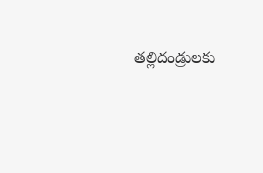తల్లిదండ్రులకు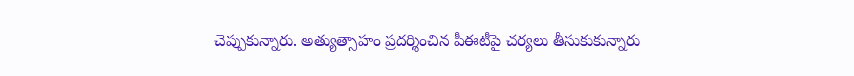చెప్పుకున్నారు. అత్యుత్సాహం ప్రదర్శించిన పీఈటీపై చర్యలు తీసుకుకున్నారు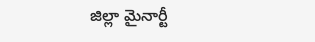జిల్లా మైనార్టీ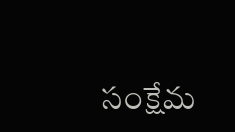సంక్షేమ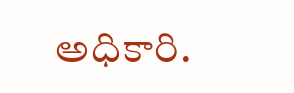అధికారి.